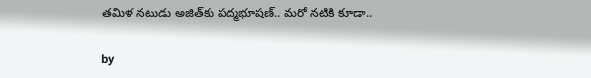తమిళ నటుడు అజిత్‌కు పద్మభూషణ్.. మరో నటికి కూడా..

by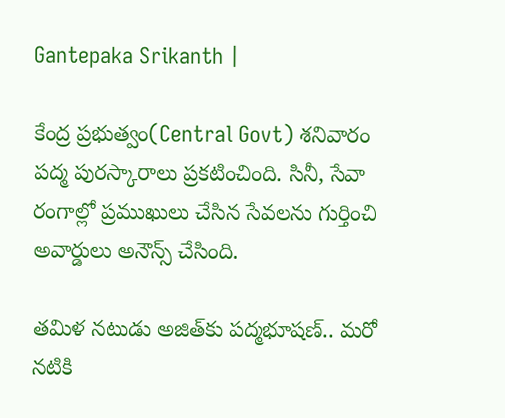Gantepaka Srikanth |

కేంద్ర ప్రభుత్వం(Central Govt) శనివారం పద్మ పురస్కారాలు ప్రకటించింది. సినీ, సేవా రంగాల్లో ప్రముఖులు చేసిన సేవలను గుర్తించి అవార్డులు అనౌన్స్ చేసింది.

తమిళ నటుడు అజిత్‌కు పద్మభూషణ్.. మరో నటికి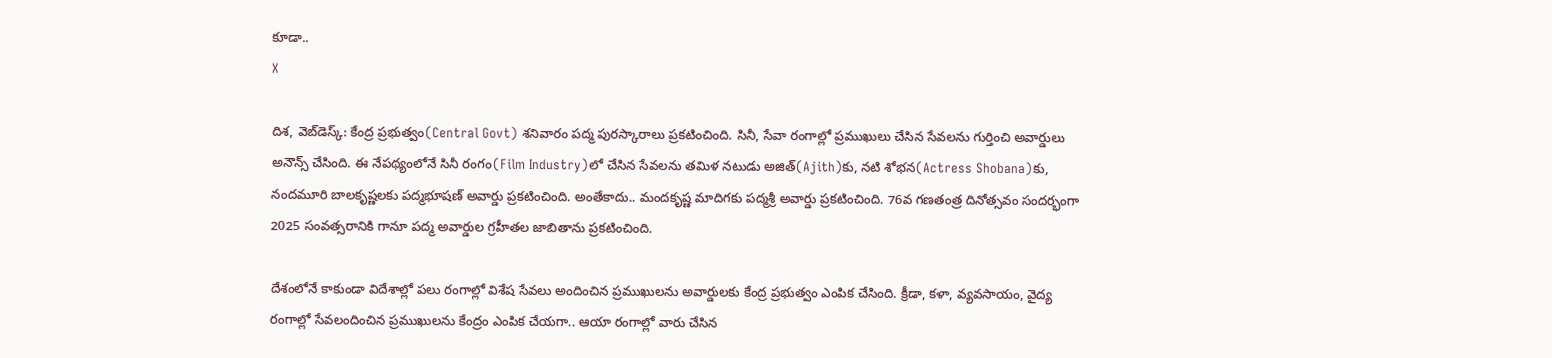కూడా..
X

దిశ, వెబ్‌డెస్క్: కేంద్ర ప్రభుత్వం(Central Govt) శనివారం పద్మ పురస్కారాలు ప్రకటించింది. సినీ, సేవా రంగాల్లో ప్రముఖులు చేసిన సేవలను గుర్తించి అవార్డులు అనౌన్స్ చేసింది. ఈ నేపథ్యంలోనే సినీ రంగం(Film Industry)లో చేసిన సేవలను తమిళ నటుడు అజిత్‌(Ajith)కు, నటి శోభన(Actress Shobana)కు, నందమూరి బాలకృష్ణలకు పద్మభూషణ్ అవార్డు ప్రకటించింది. అంతేకాదు.. మందకృష్ణ మాదిగకు పద్మశ్రీ అవార్డు ప్రకటించింది. 76వ గణతంత్ర దినోత్సవం సందర్భంగా 2025 సంవత్సరానికి గానూ పద్మ అవార్డుల గ్రహీతల జాబితాను ప్రకటించింది.

దేశంలోనే కాకుండా విదేశాల్లో పలు రంగాల్లో విశేష సేవలు అందించిన ప్రముఖులను అవార్డులకు కేంద్ర ప్రభుత్వం ఎంపిక చేసింది. క్రీడా, కళా, వ్యవసాయం, వైద్య రంగాల్లో సేవలందించిన ప్రముఖులను కేంద్రం ఎంపిక చేయగా.. ఆయా రంగాల్లో వారు చేసిన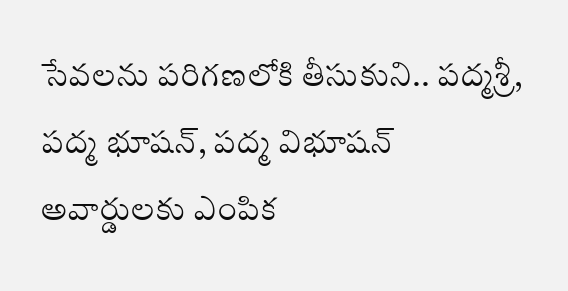సేవలను పరిగణలోకి తీసుకుని.. పద్మశ్రీ, పద్మ భూషన్, పద్మ విభూషన్ అవార్డులకు ఎంపిక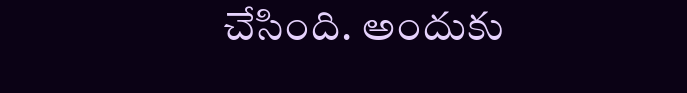చేసింది. అందుకు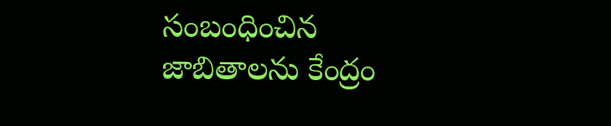సంబంధించిన జాబితాలను కేంద్రం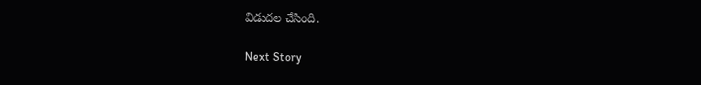విడుదల చేసింది.

Next Story